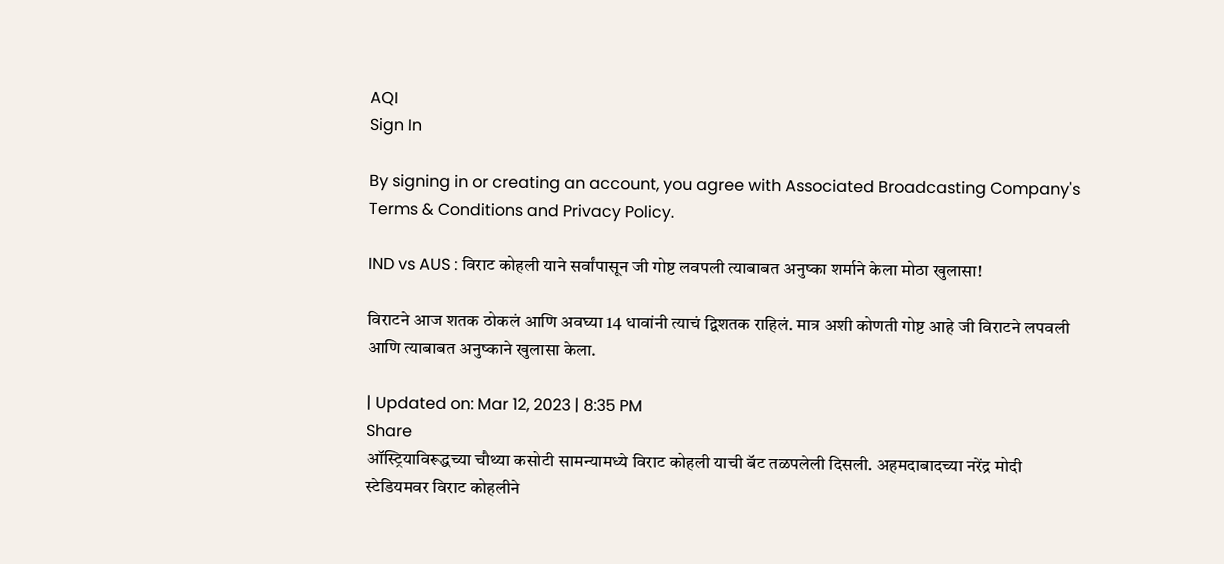AQI
Sign In

By signing in or creating an account, you agree with Associated Broadcasting Company's Terms & Conditions and Privacy Policy.

IND vs AUS : विराट कोहली याने सर्वांपासून जी गोष्ट लवपली त्याबाबत अनुष्का शर्माने केला मोठा खुलासा!

विराटने आज शतक ठोकलं आणि अवघ्या 14 धावांनी त्याचं द्विशतक राहिलं. मात्र अशी कोणती गोष्ट आहे जी विराटने लपवली आणि त्याबाबत अनुष्काने खुलासा केला.

| Updated on: Mar 12, 2023 | 8:35 PM
Share
ऑस्ट्रियाविरूद्धच्या चौथ्या कसोटी सामन्यामध्ये विराट कोहली याची बॅट तळपलेली दिसली. अहमदाबादच्या नरेंद्र मोदी स्टेडियमवर विराट कोहलीने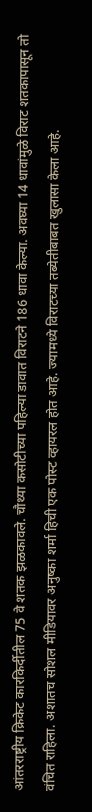आंतरराष्ट्रीय क्रिकेट कारकिर्दीतील 75 वे शतक झळकावले. चौथ्या कसोटीच्या पहिल्या डावात विराटने 186 धावा केल्या. अवघ्या 14 धावांमुळे विराट शतकापासून तो वंचित राहिला. अशातच सोशल मीडियावर अनुष्का शर्मा हिची एक पोस्ट व्हायरल होत आहे. ज्यामध्ये विराटच्या तब्येतीबाबत खुलासा केला आहे.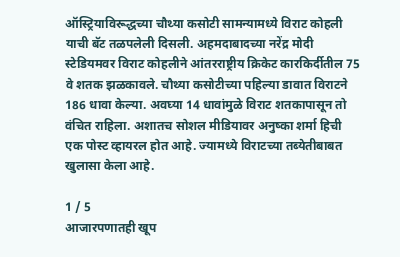ऑस्ट्रियाविरूद्धच्या चौथ्या कसोटी सामन्यामध्ये विराट कोहली याची बॅट तळपलेली दिसली. अहमदाबादच्या नरेंद्र मोदी स्टेडियमवर विराट कोहलीने आंतरराष्ट्रीय क्रिकेट कारकिर्दीतील 75 वे शतक झळकावले. चौथ्या कसोटीच्या पहिल्या डावात विराटने 186 धावा केल्या. अवघ्या 14 धावांमुळे विराट शतकापासून तो वंचित राहिला. अशातच सोशल मीडियावर अनुष्का शर्मा हिची एक पोस्ट व्हायरल होत आहे. ज्यामध्ये विराटच्या तब्येतीबाबत खुलासा केला आहे.

1 / 5
आजारपणातही खूप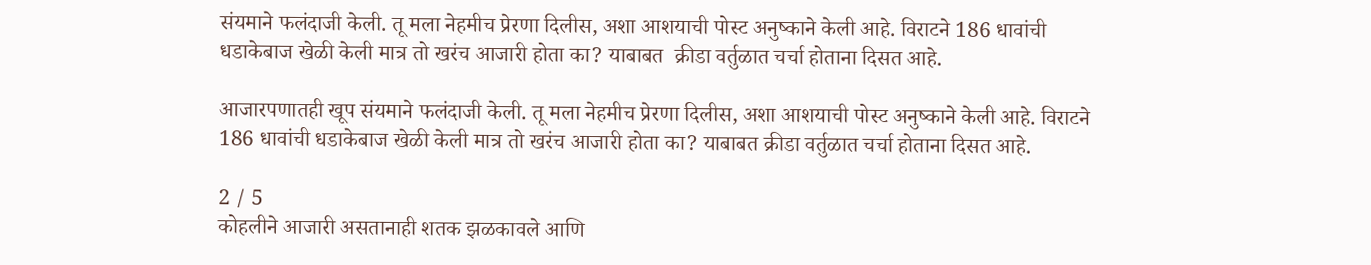संयमाने फलंदाजी केली. तू मला नेहमीच प्रेरणा दिलीस, अशा आशयाची पोस्ट अनुष्काने केली आहे. विराटने 186 धावांची धडाकेबाज खेळी केली मात्र तो खरंच आजारी होता का? याबाबत  क्रीडा वर्तुळात चर्चा होताना दिसत आहे.

आजारपणातही खूप संयमाने फलंदाजी केली. तू मला नेहमीच प्रेरणा दिलीस, अशा आशयाची पोस्ट अनुष्काने केली आहे. विराटने 186 धावांची धडाकेबाज खेळी केली मात्र तो खरंच आजारी होता का? याबाबत क्रीडा वर्तुळात चर्चा होताना दिसत आहे.

2 / 5
कोहलीने आजारी असतानाही शतक झळकावले आणि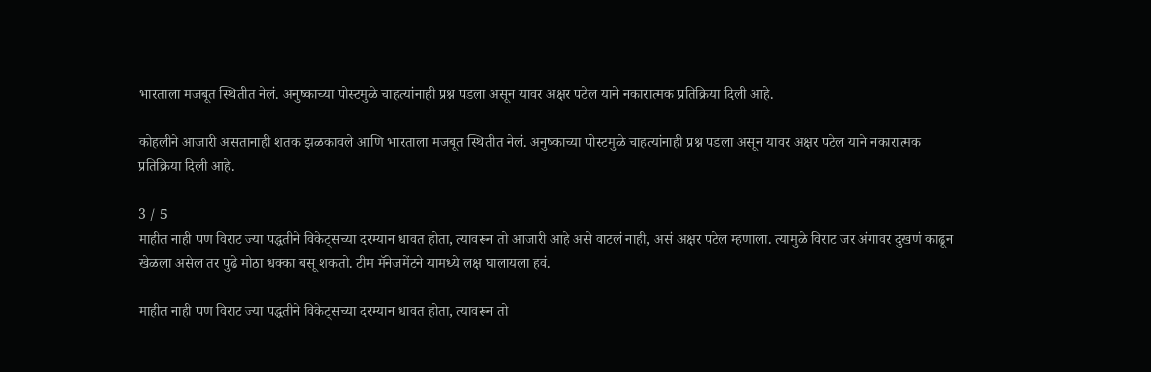भारताला मजबूत स्थितीत नेलं. अनुष्काच्या पोस्टमुळे चाहत्यांनाही प्रश्न पडला असून यावर अक्षर पटेल याने नकारात्मक प्रतिक्रिया दिली आहे.

कोहलीने आजारी असतानाही शतक झळकावले आणि भारताला मजबूत स्थितीत नेलं. अनुष्काच्या पोस्टमुळे चाहत्यांनाही प्रश्न पडला असून यावर अक्षर पटेल याने नकारात्मक प्रतिक्रिया दिली आहे.

3 / 5
माहीत नाही पण विराट ज्या पद्धतीने विकेट्सच्या दरम्यान धावत होता, त्यावरून तो आजारी आहे असे वाटलं नाही, असं अक्षर पटेल म्हणाला. त्यामुळे विराट जर अंगावर दुखणं काढून खेळला असेल तर पुढे मोठा धक्का बसू शकतो. टीम मॅनेजमेंटने यामध्ये लक्ष घालायला हवं.

माहीत नाही पण विराट ज्या पद्धतीने विकेट्सच्या दरम्यान धावत होता, त्यावरून तो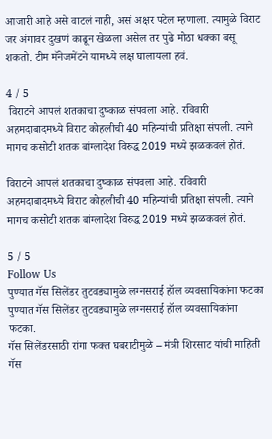आजारी आहे असे वाटलं नाही, असं अक्षर पटेल म्हणाला. त्यामुळे विराट जर अंगावर दुखणं काढून खेळला असेल तर पुढे मोठा धक्का बसू शकतो. टीम मॅनेजमेंटने यामध्ये लक्ष घालायला हवं.

4 / 5
 विराटने आपलं शतकाचा दुष्काळ संपवला आहे. रविवारी अहमदाबादमध्ये विराट कोहलीची 40 महिन्यांची प्रतिक्षा संपली. त्याने मागच कसोटी शतक बांग्लादेश विरुद्ध 2019 मध्ये झळकवलं होतं.

विराटने आपलं शतकाचा दुष्काळ संपवला आहे. रविवारी अहमदाबादमध्ये विराट कोहलीची 40 महिन्यांची प्रतिक्षा संपली. त्याने मागच कसोटी शतक बांग्लादेश विरुद्ध 2019 मध्ये झळकवलं होतं.

5 / 5
Follow Us
पुण्यात गॅस सिलेंडर तुटवड्यामुळे लग्नसराई हॉल व्यवसायिकांना फटका
पुण्यात गॅस सिलेंडर तुटवड्यामुळे लग्नसराई हॉल व्यवसायिकांना फटका.
गॅस सिलेंडरसाठी रांगा फक्त घबराटीमुळे – मंत्री शिरसाट यांची माहिती
गॅस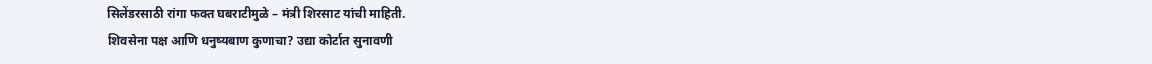सिलेंडरसाठी रांगा फक्त घबराटीमुळे – मंत्री शिरसाट यांची माहिती.
शिवसेना पक्ष आणि धनुष्यबाण कुणाचा? उद्या कोर्टात सुनावणी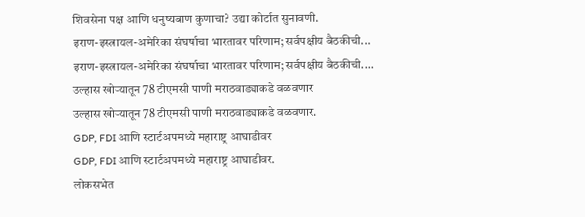शिवसेना पक्ष आणि धनुष्यबाण कुणाचा? उद्या कोर्टात सुनावणी.
इराण-इस्त्रायल-अमेरिका संघर्षाचा भारतावर परिणाम; सर्वपक्षीय बैठकीची...
इराण-इस्त्रायल-अमेरिका संघर्षाचा भारतावर परिणाम; सर्वपक्षीय बैठकीची....
उल्हास खोऱ्यातून 78 टीएमसी पाणी मराठवाड्याकडे वळवणार
उल्हास खोऱ्यातून 78 टीएमसी पाणी मराठवाड्याकडे वळवणार.
GDP, FDI आणि स्टार्टअपमध्ये महाराष्ट्र आघाडीवर
GDP, FDI आणि स्टार्टअपमध्ये महाराष्ट्र आघाडीवर.
लोकसभेत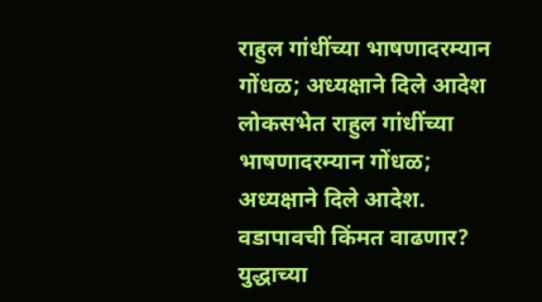राहुल गांधींच्या भाषणादरम्यान गोंधळ; अध्यक्षाने दिले आदेश
लोकसभेत राहुल गांधींच्या भाषणादरम्यान गोंधळ; अध्यक्षाने दिले आदेश.
वडापावची किंमत वाढणार? युद्धाच्या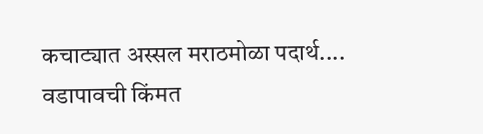कचाट्यात अस्सल मराठमोळा पदार्थ....
वडापावची किंमत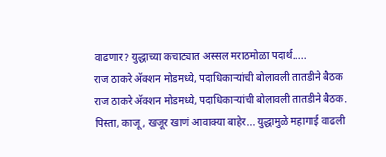वाढणार? युद्धाच्या कचाट्यात अस्सल मराठमोळा पदार्थ.....
राज ठाकरे अ‍ॅक्शन मोडमध्ये, पदाधिकाऱ्यांची बोलावली तातडीने बैठक
राज ठाकरे अ‍ॅक्शन मोडमध्ये, पदाधिकाऱ्यांची बोलावली तातडीने बैठक.
पिस्ता, काजू, खजूर खाणं आवाक्या बाहेर... युद्धामुळे महागाई वाढली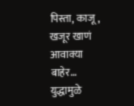पिस्ता, काजू, खजूर खाणं आवाक्या बाहेर... युद्धामुळे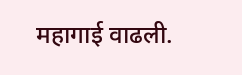महागाई वाढली.